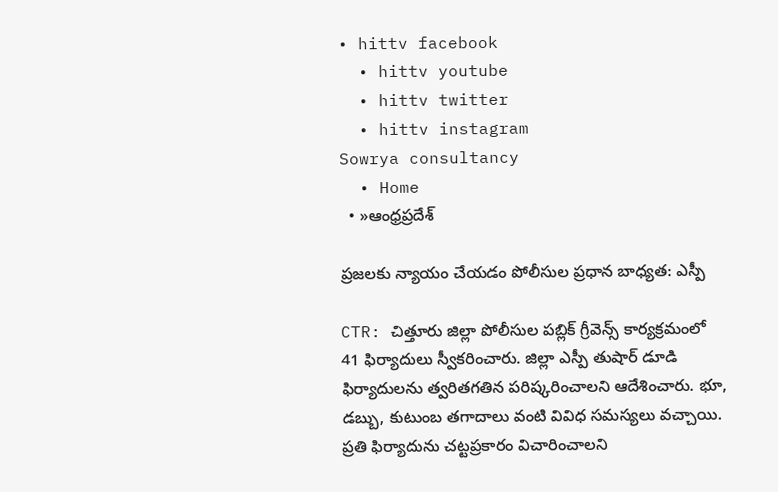• hittv facebook
  • hittv youtube
  • hittv twitter
  • hittv instagram
Sowrya consultancy
  • Home
  • »ఆంధ్రప్రదేశ్

ప్రజలకు న్యాయం చేయడం పోలీసుల ప్రధాన బాధ్యత: ఎస్పీ

CTR: చిత్తూరు జిల్లా పోలీసుల పబ్లిక్ గ్రీవెన్స్ కార్యక్రమంలో 41 ఫిర్యాదులు స్వీకరించారు. జిల్లా ఎస్పీ తుషార్ డూడి ఫిర్యాదులను త్వరితగతిన పరిష్కరించాలని ఆదేశించారు. భూ, డబ్బు, కుటుంబ తగాదాలు వంటి వివిధ సమస్యలు వచ్చాయి. ప్రతి ఫిర్యాదును చట్టప్రకారం విచారించాలని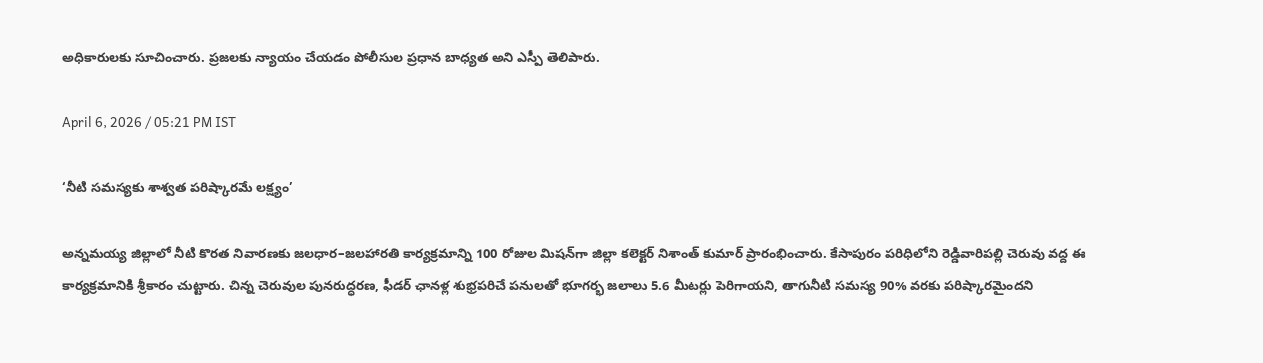అధికారులకు సూచించారు. ప్రజలకు న్యాయం చేయడం పోలీసుల ప్రధాన బాధ్యత అని ఎస్పీ తెలిపారు.

April 6, 2026 / 05:21 PM IST

‘నీటి సమస్యకు శాశ్వత పరిష్కారమే లక్ష్యం’

అన్నమయ్య జిల్లాలో నీటి కొరత నివారణకు జలధార–జలహారతి కార్యక్రమాన్ని 100 రోజుల మిషన్‌గా జిల్లా కలెక్టర్ నిశాంత్ కుమార్ ప్రారంభించారు. కేసాపురం పరిధిలోని రెడ్డివారిపల్లి చెరువు వద్ద ఈ కార్యక్రమానికి శ్రీకారం చుట్టారు. చిన్న చెరువుల పునరుద్ధరణ, ఫీడర్ ఛానళ్ల శుభ్రపరిచే పనులతో భూగర్భ జలాలు 5.6 మీటర్లు పెరిగాయని, తాగునీటి సమస్య 90% వరకు పరిష్కారమైందని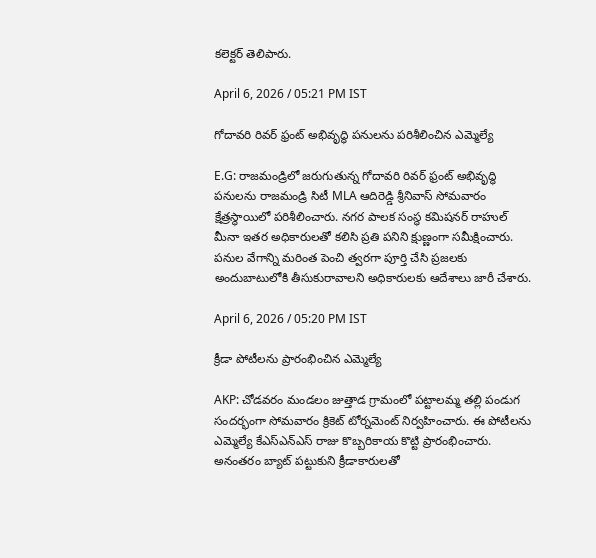కలెక్టర్ తెలిపారు.

April 6, 2026 / 05:21 PM IST

గోదావరి రివర్ ఫ్రంట్ అభివృద్ధి పనులను పరిశీలించిన ఎమ్మెల్యే

E.G: రాజమండ్రిలో జరుగుతున్న గోదావరి రివర్ ఫ్రంట్ అభివృద్ధి పనులను రాజమండ్రి సిటీ MLA ఆదిరెడ్డి శ్రీనివాస్ సోమవారం క్షేత్రస్థాయిలో పరిశీలించారు. నగర పాలక సంస్థ కమిషనర్ రాహుల్ మీనా ఇతర అధికారులతో కలిసి ప్రతి పనిని క్షుణ్ణంగా సమీక్షించారు. పనుల వేగాన్ని మరింత పెంచి త్వరగా పూర్తి చేసి ప్రజలకు అందుబాటులోకి తీసుకురావాలని అధికారులకు ఆదేశాలు జారీ చేశారు.

April 6, 2026 / 05:20 PM IST

క్రీడా పోటీలను ప్రారంభించిన ఎమ్మెల్యే

AKP: చోడవరం మండలం జుత్తాడ గ్రామంలో పట్టాలమ్మ తల్లి పండుగ సందర్భంగా సోమవారం క్రికెట్ టోర్నమెంట్ నిర్వహించారు. ఈ పోటీలను ఎమ్మెల్యే కేఎస్ఎన్ఎస్ రాజు కొబ్బరికాయ కొట్టి ప్రారంభించారు. అనంతరం బ్యాట్ పట్టుకుని క్రీడాకారులతో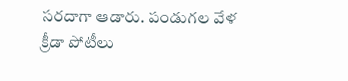సరదాగా ఆడారు. పండుగల వేళ క్రీడా పోటీలు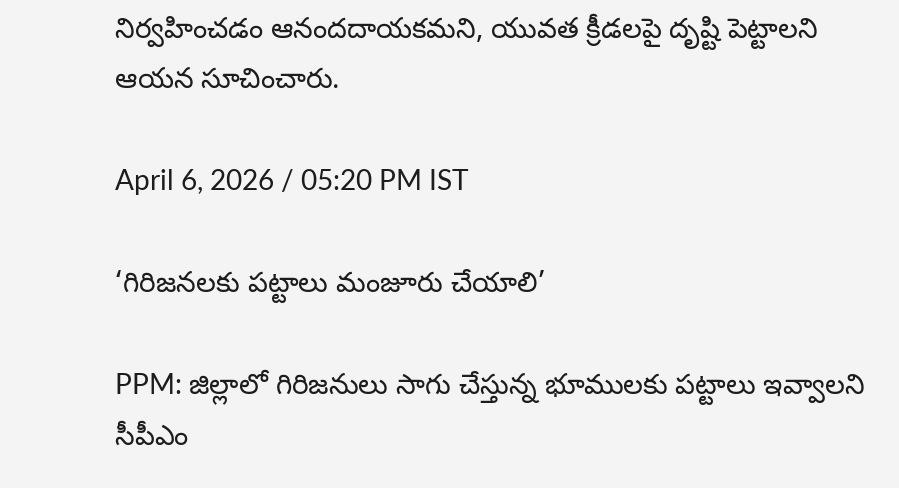నిర్వహించడం ఆనందదాయకమని, యువత క్రీడలపై దృష్టి పెట్టాలని ఆయన సూచించారు.

April 6, 2026 / 05:20 PM IST

‘గిరిజనలకు పట్టాలు మంజూరు చేయాలి’

PPM: జిల్లాలో గిరిజనులు సాగు చేస్తున్న భూములకు పట్టాలు ఇవ్వాలని సీపీఎం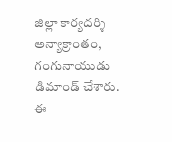జిల్లా కార్యదర్శి అన్యాక్రాంతం, గంగునాయుడు డిమాండ్ చేశారు. ఈ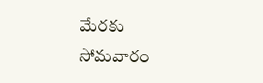మేరకు సోమవారం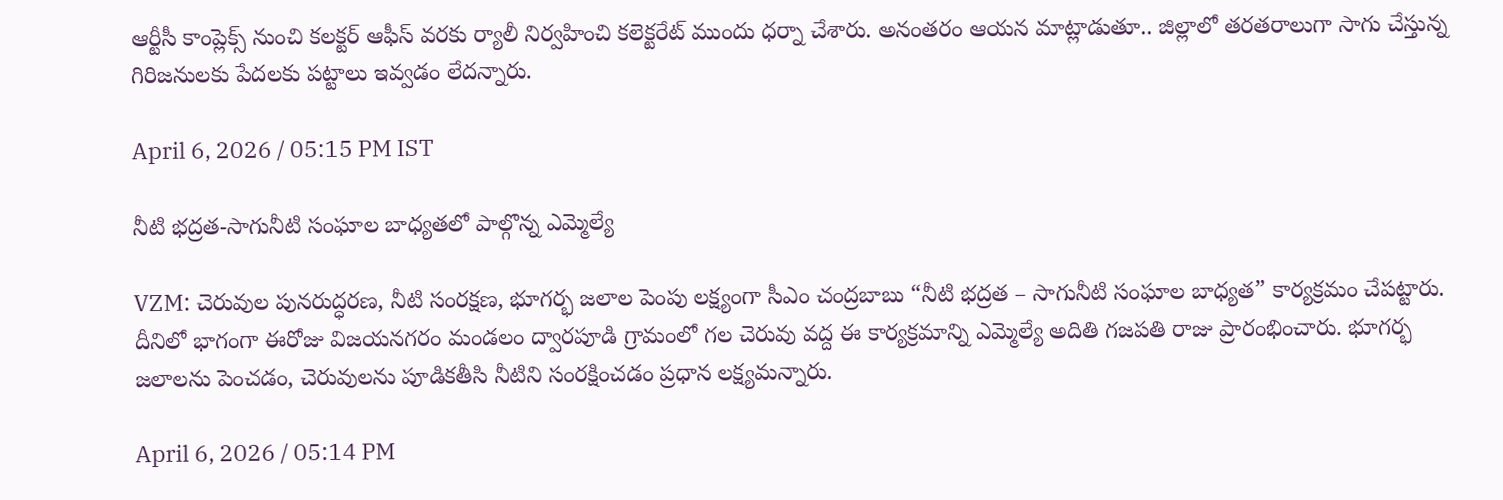ఆర్టీసీ కాంప్లెక్స్ నుంచి కలక్టర్ ఆఫీస్ వరకు ర్యాలీ నిర్వహించి కలెక్టరేట్ ముందు ధర్నా చేశారు. అనంతరం ఆయన మాట్లాడుతూ.. జిల్లాలో తరతరాలుగా సాగు చేస్తున్న గిరిజనులకు పేదలకు పట్టాలు ఇవ్వడం లేదన్నారు.

April 6, 2026 / 05:15 PM IST

నీటి భద్రత-సాగునీటి సంఘాల బాధ్యతలో పాల్గొన్న ఎమ్మెల్యే

VZM: చెరువుల పునరుద్ధరణ, నీటి సంరక్షణ, భూగర్భ జలాల పెంపు లక్ష్యంగా సీఎం చంద్రబాబు “నీటి భద్రత – సాగునీటి సంఘాల బాధ్యత” కార్యక్రమం చేపట్టారు. దీనిలో భాగంగా ఈరోజు విజయనగరం మండలం ద్వారపూడి గ్రామంలో గల చెరువు వద్ద ఈ కార్యక్రమాన్ని ఎమ్మెల్యే అదితి గజపతి రాజు ప్రారంభించారు. భూగర్భ జలాలను పెంచడం, చెరువులను పూడికతీసి నీటిని సంరక్షించడం ప్రధాన లక్ష్యమన్నారు.

April 6, 2026 / 05:14 PM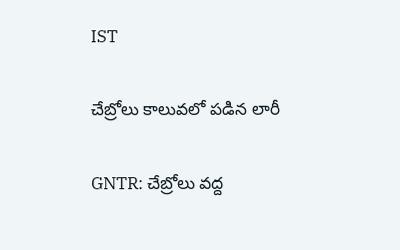IST

చేబ్రోలు కాలువలో పడిన లారీ

GNTR: చేబ్రోలు వద్ద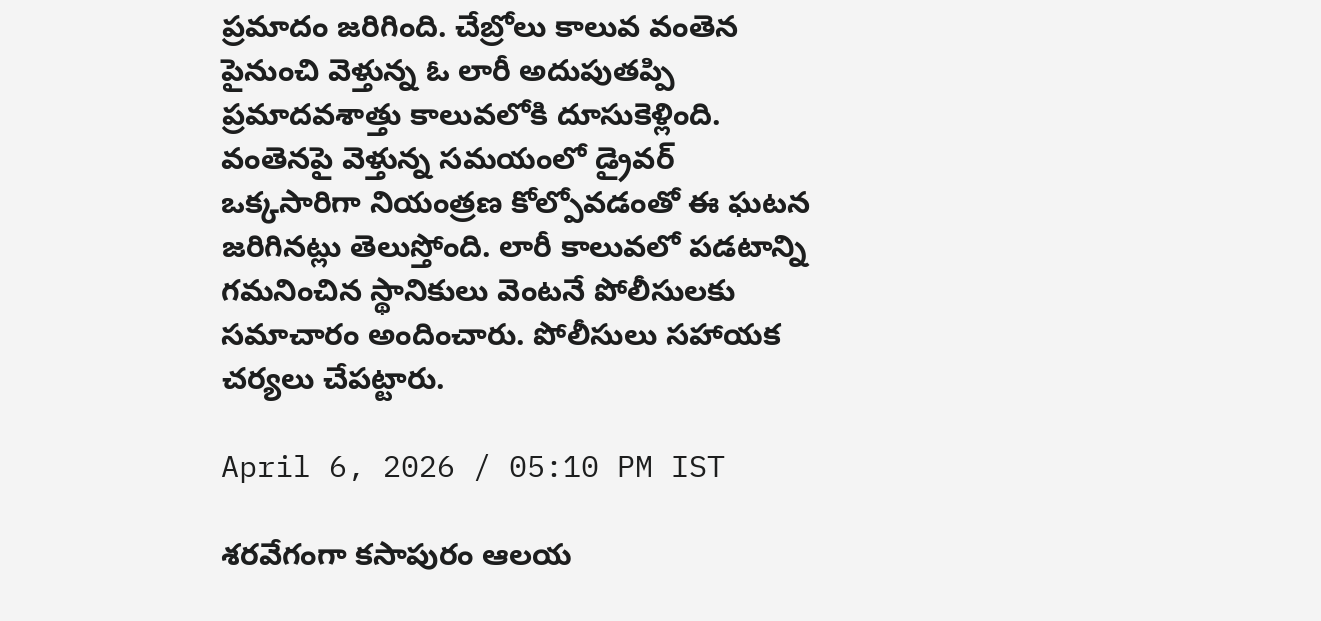ప్రమాదం జరిగింది. చేబ్రోలు కాలువ వంతెన పైనుంచి వెళ్తున్న ఓ లారీ అదుపుతప్పి ప్రమాదవశాత్తు కాలువలోకి దూసుకెళ్లింది. వంతెనపై వెళ్తున్న సమయంలో డ్రైవర్ ఒక్కసారిగా నియంత్రణ కోల్పోవడంతో ఈ ఘటన జరిగినట్లు తెలుస్తోంది. లారీ కాలువలో పడటాన్ని గమనించిన స్థానికులు వెంటనే పోలీసులకు సమాచారం అందించారు. పోలీసులు సహాయక చర్యలు చేపట్టారు.

April 6, 2026 / 05:10 PM IST

శరవేగంగా కసాపురం ఆలయ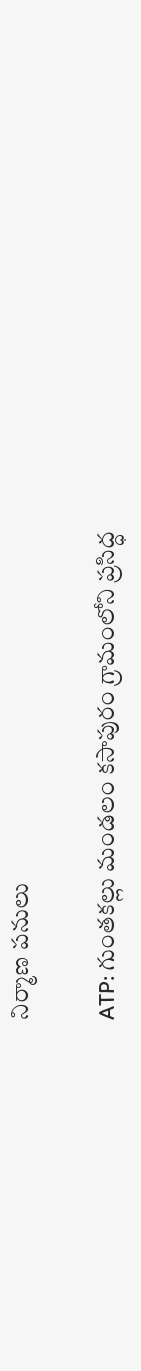నిర్మాణ పనులు

ATP: గుంతకల్లు మండలం కసాపురం గ్రామంలోని ప్రసిద్ధ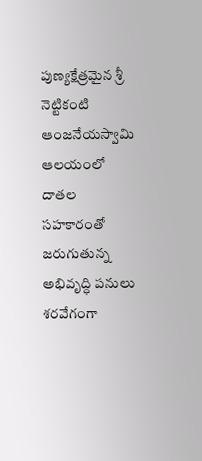పుణ్యక్షేత్రమైన శ్రీ నెట్టికంటి ఆంజనేయస్వామి ఆలయంలో దాతల సహకారంతో జరుగుతున్న అభివృద్ధి పనులు శరవేగంగా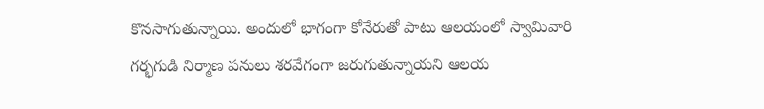కొనసాగుతున్నాయి. అందులో భాగంగా కోనేరుతో పాటు ఆలయంలో స్వామివారి గర్భగుడి నిర్మాణ పనులు శరవేగంగా జరుగుతున్నాయని ఆలయ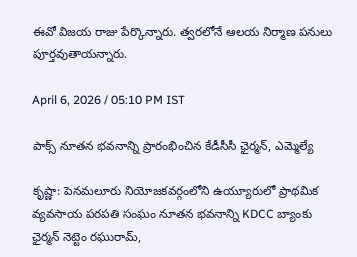ఈవో విజయ రాజు పేర్కొన్నారు. త్వరలోనే ఆలయ నిర్మాణ పనులు పూర్తవుతాయన్నారు.

April 6, 2026 / 05:10 PM IST

పాక్స్ నూతన భవనాన్ని ప్రారంభించిన కేడీసీసీ ఛైర్మన్, ఎమ్మెల్యే

కృష్ణా: పెనమలూరు నియోజకవర్గంలోని ఉయ్యూరులో ప్రాథమిక వ్యవసాయ పరపతి సంఘం నూతన భవనాన్ని KDCC బ్యాంకు ఛైర్మన్ నెట్టెం రఘురామ్,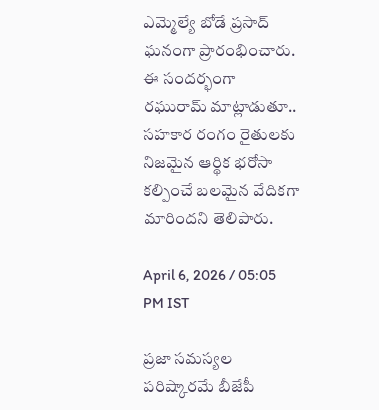ఎమ్మెల్యే బోడే ప్రసాద్ ఘనంగా ప్రారంభించారు. ఈ సందర్భంగా రఘురామ్ మాట్లాడుతూ.. సహకార రంగం రైతులకు నిజమైన ఆర్థిక భరోసా కల్పించే బలమైన వేదికగా మారిందని తెలిపారు.

April 6, 2026 / 05:05 PM IST

ప్రజా సమస్యల పరిష్కారమే బీజేపీ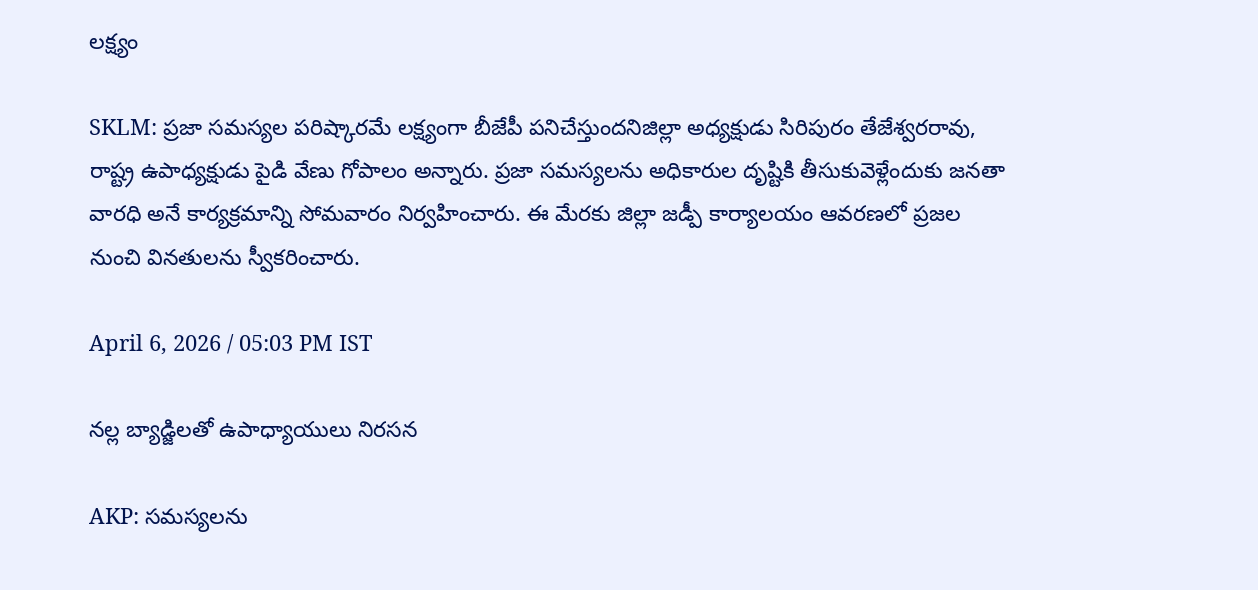లక్ష్యం

SKLM: ప్రజా సమస్యల పరిష్కారమే లక్ష్యంగా బీజేపీ పనిచేస్తుందనిజిల్లా అధ్యక్షుడు సిరిపురం తేజేశ్వరరావు, రాష్ట్ర ఉపాధ్యక్షుడు పైడి వేణు గోపాలం అన్నారు. ప్రజా సమస్యలను అధికారుల దృష్టికి తీసుకువెళ్లేందుకు జనతా వారధి అనే కార్యక్రమాన్ని సోమవారం నిర్వహించారు. ఈ మేరకు జిల్లా జడ్పీ కార్యాలయం ఆవరణలో ప్రజల నుంచి వినతులను స్వీకరించారు.

April 6, 2026 / 05:03 PM IST

నల్ల బ్యాడ్జిలతో ఉపాధ్యాయులు నిరసన

AKP: సమస్యలను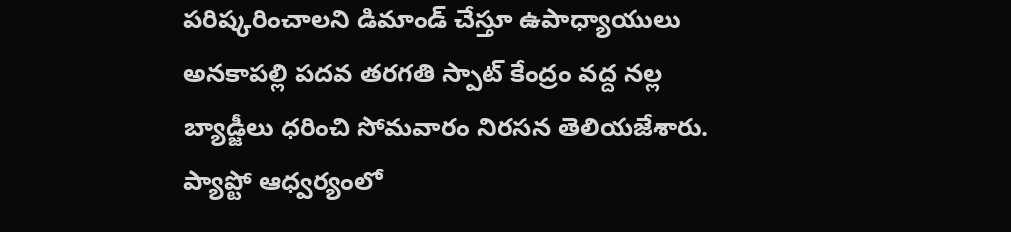పరిష్కరించాలని డిమాండ్ చేస్తూ ఉపాధ్యాయులు అనకాపల్లి పదవ తరగతి స్పాట్ కేంద్రం వద్ద నల్ల బ్యాడ్జీలు ధరించి సోమవారం నిరసన తెలియజేశారు. ప్యాప్టో ఆధ్వర్యంలో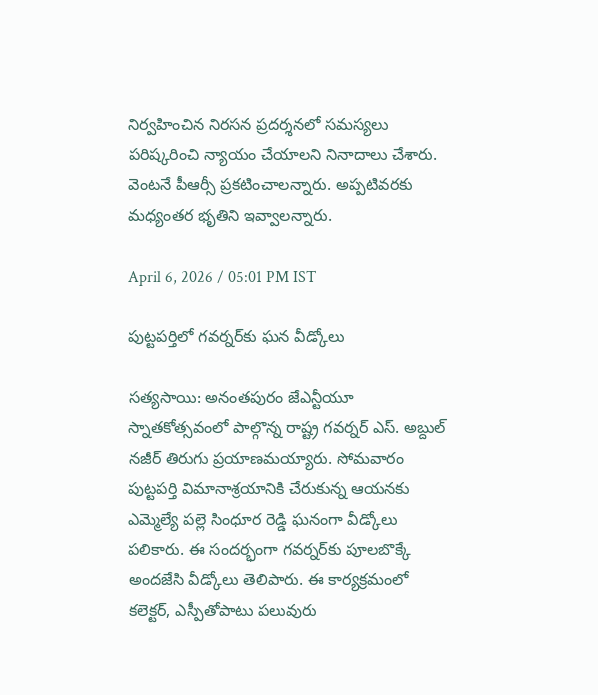నిర్వహించిన నిరసన ప్రదర్శనలో సమస్యలు పరిష్కరించి న్యాయం చేయాలని నినాదాలు చేశారు. వెంటనే పీఆర్సీ ప్రకటించాలన్నారు. అప్పటివరకు మధ్యంతర భృతిని ఇవ్వాలన్నారు.

April 6, 2026 / 05:01 PM IST

పుట్టపర్తిలో గవర్నర్‌కు ఘన వీడ్కోలు

సత్యసాయి: అనంతపురం జేఎన్టీయూ స్నాతకోత్సవంలో పాల్గొన్న రాష్ట్ర గవర్నర్ ఎస్. అబ్దుల్ నజీర్ తిరుగు ప్రయాణమయ్యారు. సోమవారం పుట్టపర్తి విమానాశ్రయానికి చేరుకున్న ఆయనకు ఎమ్మెల్యే పల్లె సింధూర రెడ్డి ఘనంగా వీడ్కోలు పలికారు. ఈ సందర్భంగా గవర్నర్‌కు పూలబొక్కే అందజేసి వీడ్కోలు తెలిపారు. ఈ కార్యక్రమంలో కలెక్టర్, ఎస్పీతోపాటు పలువురు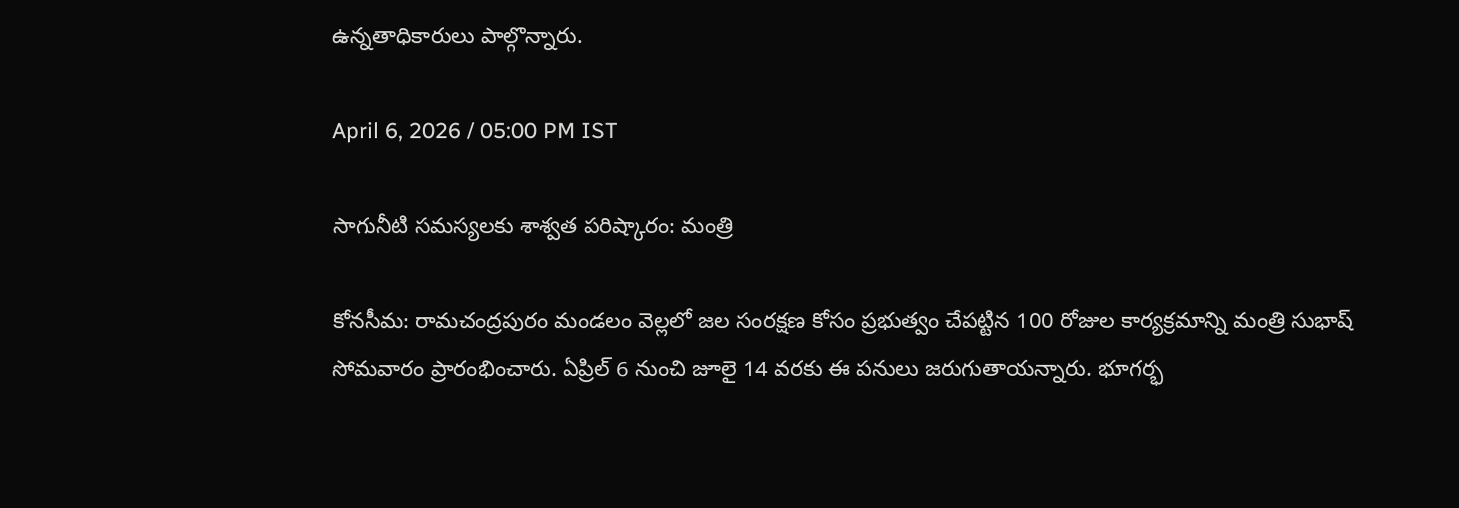ఉన్నతాధికారులు పాల్గొన్నారు.

April 6, 2026 / 05:00 PM IST

సాగునీటి సమస్యలకు శాశ్వత పరిష్కారం: మంత్రి

కోనసీమ: రామచంద్రపురం మండలం వెల్లలో జల సంరక్షణ కోసం ప్రభుత్వం చేపట్టిన 100 రోజుల కార్యక్రమాన్ని మంత్రి సుభాష్ సోమవారం ప్రారంభించారు. ఏప్రిల్ 6 నుంచి జూలై 14 వరకు ఈ పనులు జరుగుతాయన్నారు. భూగర్భ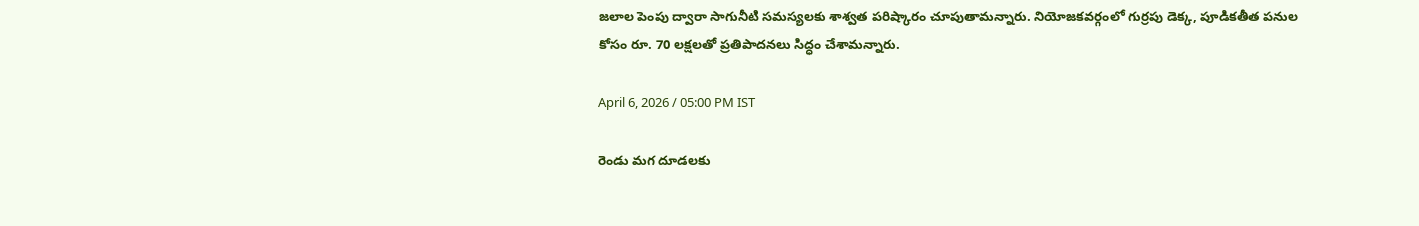జలాల పెంపు ద్వారా సాగునీటి సమస్యలకు శాశ్వత పరిష్కారం చూపుతామన్నారు. నియోజకవర్గంలో గుర్రపు డెక్క, పూడికతీత పనుల కోసం రూ. 70 లక్షలతో ప్రతిపాదనలు సిద్ధం చేశామన్నారు.

April 6, 2026 / 05:00 PM IST

రెండు మగ దూడలకు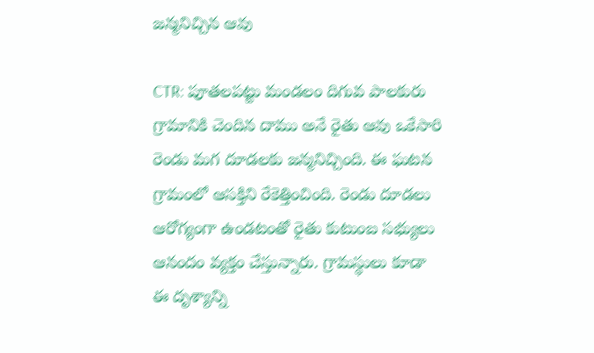జన్మనిచ్చిన ఆవు

CTR: పూతలపట్టు మండలం దిగువ పాలకురు గ్రామానికి చెందిన దాము అనే రైతు ఆవు ఒకేసారి రెండు మగ దూడలకు జన్మనిచ్చింది. ఈ ఘటన గ్రామంలో ఆసక్తిని రేకెత్తించింది. రెండు దూడలు ఆరోగ్యంగా ఉండటంతో రైతు కుటుంబ సభ్యులు ఆనందం వ్యక్తం చేస్తున్నారు. గ్రామస్థులు కూడా ఈ దృశ్యాన్ని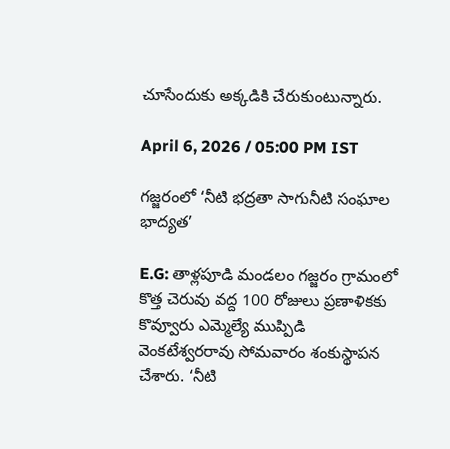చూసేందుకు అక్కడికి చేరుకుంటున్నారు.

April 6, 2026 / 05:00 PM IST

గజ్జరంలో ‘నీటి భద్రతా సాగునీటి సంఘాల భాద్యత’

E.G: తాళ్లపూడి మండలం గజ్జరం గ్రామంలో కొత్త చెరువు వద్ద 100 రోజులు ప్రణాళికకు కొవ్వూరు ఎమ్మెల్యే ముప్పిడి వెంకటేశ్వరరావు సోమవారం శంకుస్థాపన చేశారు. ‘నీటి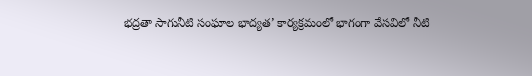భద్రతా సాగునీటి సంఘాల భాద్యత’ కార్యక్రమంలో భాగంగా వేసవిలో నీటి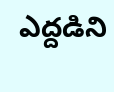ఎద్దడిని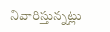నివారిస్తున్నట్లు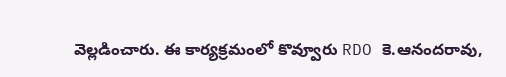వెల్లడించారు. ఈ కార్యక్రమంలో కొవ్వూరు RDO కె.ఆనందరావు,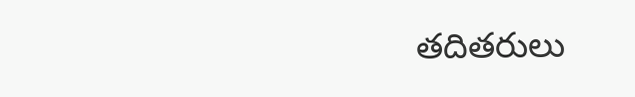తదితరులు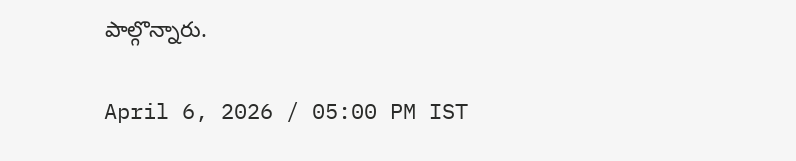పాల్గొన్నారు.

April 6, 2026 / 05:00 PM IST